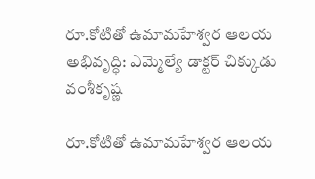రూ.కోటితో ఉమామహేశ్వర ఆలయ అభివృద్ధి: ఎమ్మెల్యే డాక్టర్ చిక్కుడు వంశీకృష్ణ

రూ.కోటితో ఉమామహేశ్వర ఆలయ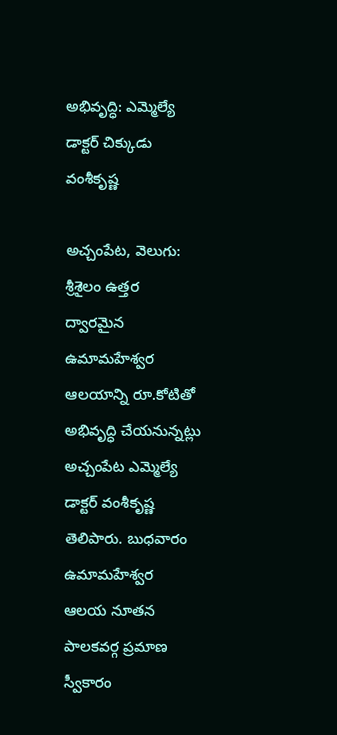అభివృద్ధి: ఎమ్మెల్యే డాక్టర్ చిక్కుడు వంశీకృష్ణ

అచ్చంపేట, వెలుగు: శ్రీశైలం ఉత్తర ద్వారమైన ఉమామహేశ్వర ఆలయాన్ని రూ.కోటితో అభివృద్ధి చేయనున్నట్లు అచ్చంపేట ఎమ్మెల్యే డాక్టర్ వంశీకృష్ణ తెలిపారు. బుధవారం ఉమామహేశ్వర ఆలయ నూతన పాలకవర్గ ప్రమాణ స్వీకారం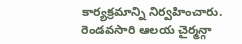కార్యక్రమాన్ని నిర్వహించారు. రెండవసారి ఆలయ చైర్మన్గా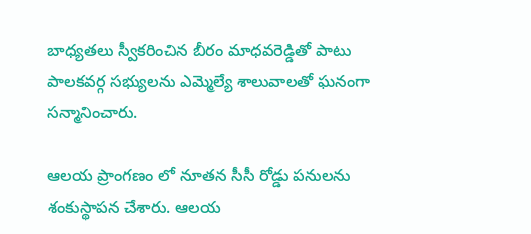బాధ్యతలు స్వీకరించిన బీరం మాధవరెడ్డితో పాటు పాలకవర్గ సభ్యులను ఎమ్మెల్యే శాలువాలతో ఘనంగా సన్మానించారు.

ఆలయ ప్రాంగణం లో నూతన సీసీ రోడ్డు పనులను శంకుస్థాపన చేశారు. ఆలయ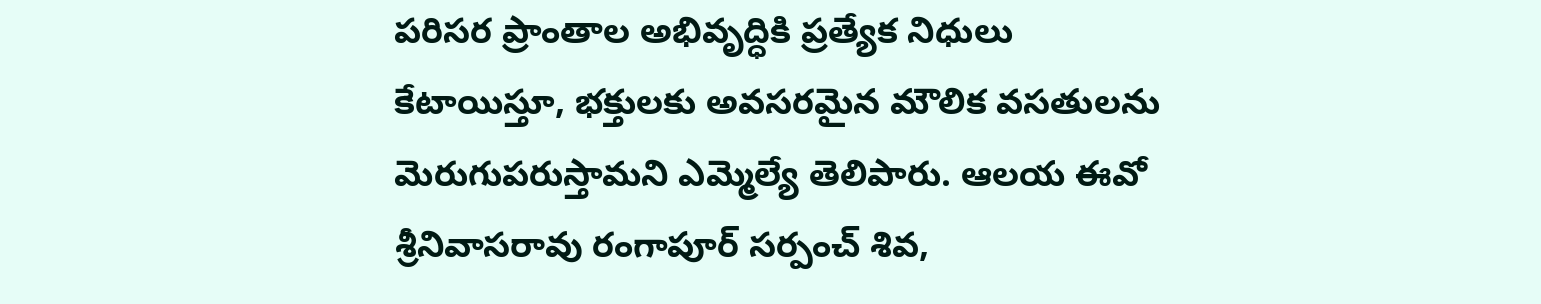పరిసర ప్రాంతాల అభివృద్ధికి ప్రత్యేక నిధులు కేటాయిస్తూ, భక్తులకు అవసరమైన మౌలిక వసతులను మెరుగుపరుస్తామని ఎమ్మెల్యే తెలిపారు. ఆలయ ఈవో శ్రీనివాసరావు రంగాపూర్ సర్పంచ్ శివ,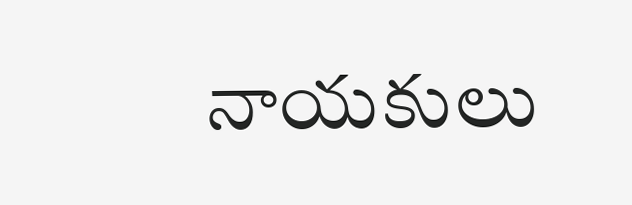నాయకులు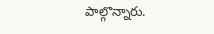పాల్గొన్నారు.